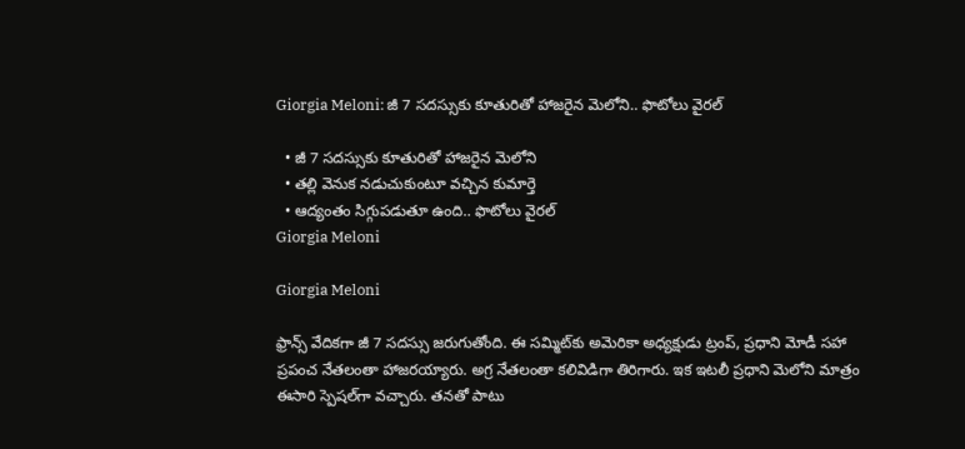Giorgia Meloni: జీ 7 సదస్సుకు కూతురితో హాజరైన మెలోని.. ఫొటోలు వైరల్

  • జీ 7 సదస్సుకు కూతురితో హాజరైన మెలోని
  • తల్లి వెనుక నడుచుకుంటూ వచ్చిన కుమార్తె
  • ఆద్యంతం సిగ్గుపడుతూ ఉంది.. ఫొటోలు వైరల్
Giorgia Meloni

Giorgia Meloni

ఫ్రాన్స్ వేదికగా జీ 7 సదస్సు జరుగుతోంది. ఈ సమ్మిట్‌కు అమెరికా అధ్యక్షుడు ట్రంప్, ప్రధాని మోడీ సహా ప్రపంచ నేతలంతా హాజరయ్యారు. అగ్ర నేతలంతా కలివిడిగా తిరిగారు. ఇక ఇటలీ ప్రధాని మెలోని మాత్రం ఈసారి స్పెషల్‌గా వచ్చారు. తనతో పాటు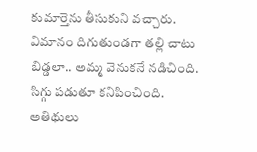కుమార్తెను తీసుకుని వచ్చారు. విమానం దిగుతుండగా తల్లి చాటు బిడ్డలా.. అమ్మ వెనుకనే నడిచింది. సిగ్గు పడుతూ కనిపించింది. అతిథులు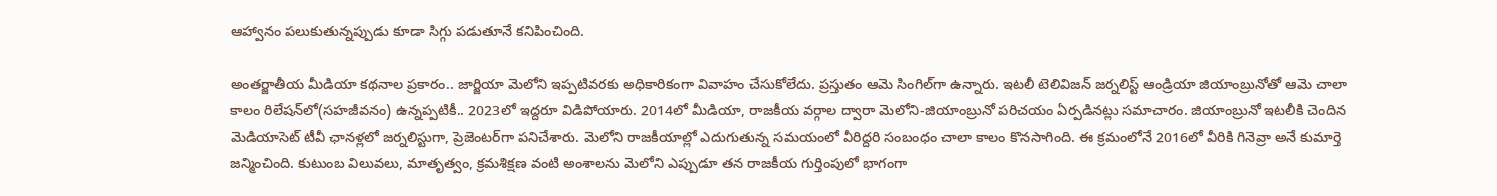ఆహ్వానం పలుకుతున్నప్పుడు కూడా సిగ్గు పడుతూనే కనిపించింది.

అంతర్జాతీయ మీడియా కథనాల ప్రకారం.. జార్జియా మెలోని ఇప్పటివరకు అధికారికంగా వివాహం చేసుకోలేదు. ప్రస్తుతం ఆమె సింగిల్‌గా ఉన్నారు. ఇటలీ టెలివిజన్ జర్నలిస్ట్ ఆండ్రియా జియాంబ్రునోతో ఆమె చాలా కాలం రిలేషన్‌లో(సహజీవనం) ఉన్నప్పటికీ.. 2023లో ఇద్దరూ విడిపోయారు. 2014లో మీడియా, రాజకీయ వర్గాల ద్వారా మెలోని-జియాంబ్రునో పరిచయం ఏర్పడినట్లు సమాచారం. జియాంబ్రునో ఇటలీకి చెందిన మెడియాసెట్ టీవీ ఛానళ్లలో జర్నలిస్టుగా, ప్రెజెంటర్‌గా పనిచేశారు. మెలోని రాజకీయాల్లో ఎదుగుతున్న సమయంలో వీరిద్దరి సంబంధం చాలా కాలం కొనసాగింది. ఈ క్రమంలోనే 2016లో వీరికి గినెవ్రా అనే కుమార్తె జన్మించింది. కుటుంబ విలువలు, మాతృత్వం, క్రమశిక్షణ వంటి అంశాలను మెలోని ఎప్పుడూ తన రాజకీయ గుర్తింపులో భాగంగా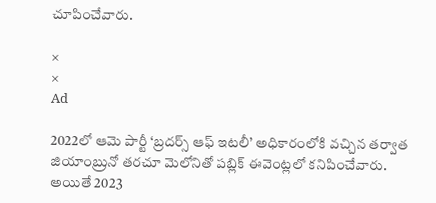చూపించేవారు.

×
×
Ad

2022లో ఆమె పార్టీ ‘బ్రదర్స్ ఆఫ్ ఇటలీ’ అధికారంలోకి వచ్చిన తర్వాత జియాంబ్రునో తరచూ మెలోనితో పబ్లిక్ ఈవెంట్లలో కనిపించేవారు. అయితే 2023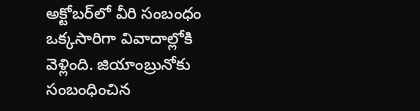అక్టోబర్‌లో వీరి సంబంధం ఒక్కసారిగా వివాదాల్లోకి వెళ్లింది. జియాంబ్రునోకు సంబంధించిన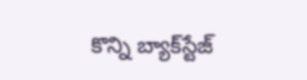కొన్ని బ్యాక్‌స్టేజ్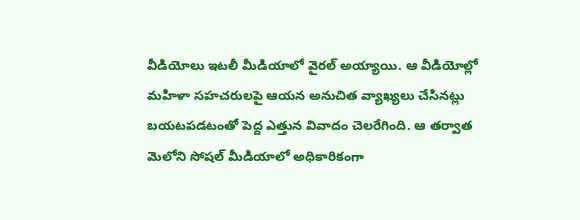వీడియోలు ఇటలీ మీడియాలో వైరల్ అయ్యాయి. ఆ వీడియోల్లో మహిళా సహచరులపై ఆయన అనుచిత వ్యాఖ్యలు చేసినట్లు బయటపడటంతో పెద్ద ఎత్తున వివాదం చెలరేగింది. ఆ తర్వాత మెలోని సోషల్ మీడియాలో అధికారికంగా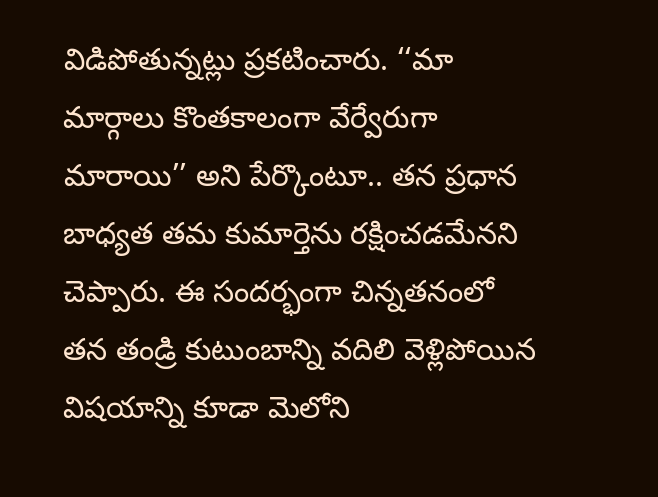విడిపోతున్నట్లు ప్రకటించారు. ‘‘మా మార్గాలు కొంతకాలంగా వేర్వేరుగా మారాయి’’ అని పేర్కొంటూ.. తన ప్రధాన బాధ్యత తమ కుమార్తెను రక్షించడమేనని చెప్పారు. ఈ సందర్భంగా చిన్నతనంలో తన తండ్రి కుటుంబాన్ని వదిలి వెళ్లిపోయిన విషయాన్ని కూడా మెలోని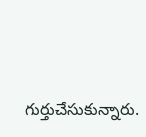గుర్తుచేసుకున్నారు.